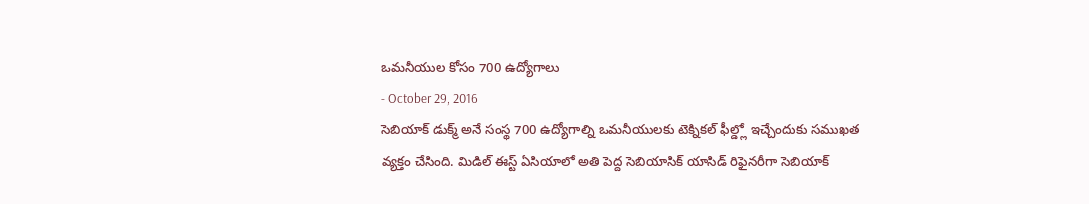ఒమనీయుల కోసం 700 ఉద్యోగాలు
- October 29, 2016
సెబియాక్ డుక్మ్ అనే సంస్థ 700 ఉద్యోగాల్ని ఒమనీయులకు టెక్నికల్ ఫీల్డ్లో ఇచ్చేందుకు సముఖత వ్యక్తం చేసింది. మిడిల్ ఈస్ట్ ఏసియాలో అతి పెద్ద సెబియాసిక్ యాసిడ్ రిఫైనరీగా సెబియాక్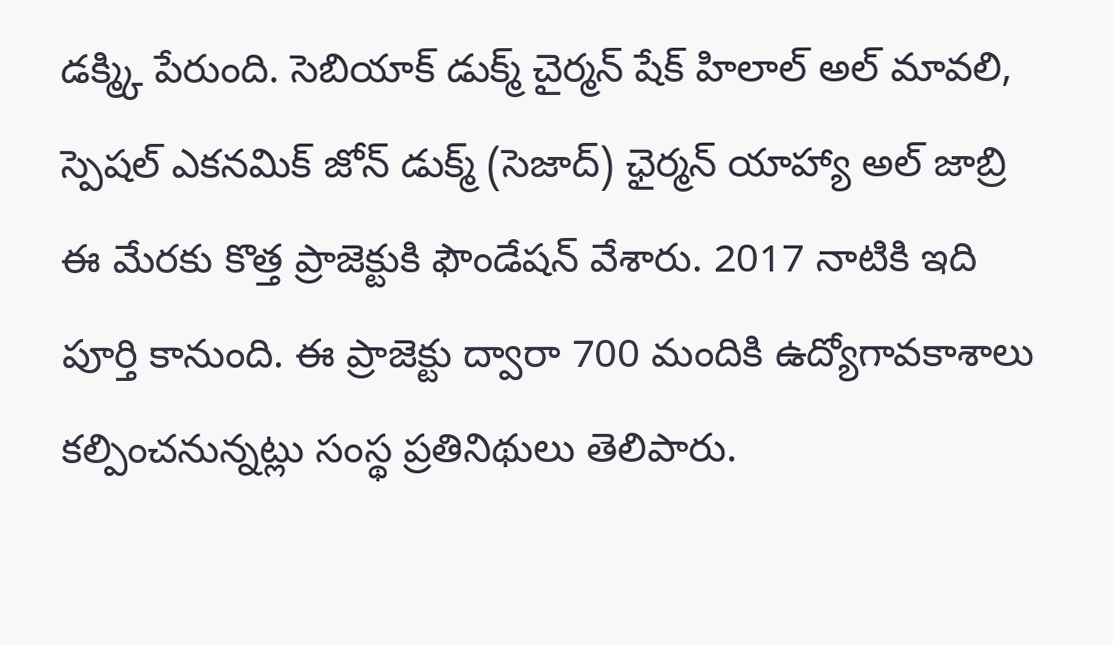డక్మ్కి పేరుంది. సెబియాక్ డుక్మ్ చైర్మన్ షేక్ హిలాల్ అల్ మావలి, స్పెషల్ ఎకనమిక్ జోన్ డుక్మ్ (సెజాద్) ఛైర్మన్ యాహ్యా అల్ జాబ్రి ఈ మేరకు కొత్త ప్రాజెక్టుకి ఫౌండేషన్ వేశారు. 2017 నాటికి ఇది పూర్తి కానుంది. ఈ ప్రాజెక్టు ద్వారా 700 మందికి ఉద్యోగావకాశాలు కల్పించనున్నట్లు సంస్థ ప్రతినిథులు తెలిపారు.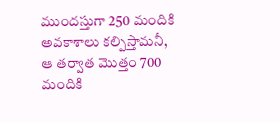ముందస్తుగా 250 మందికి అవకాశాలు కల్పిస్తామనీ, ఆ తర్వాత మొత్తం 700 మందికి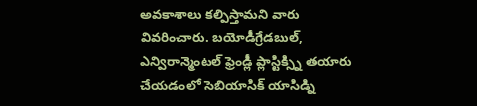అవకాశాలు కల్పిస్తామని వారు వివరించారు. బయోడీగ్రేడబుల్, ఎన్విరాన్మెంటల్ ఫ్రెండ్లీ ప్లాస్టిక్స్ని తయారు చేయడంలో సెబియాసిక్ యాసిడ్ని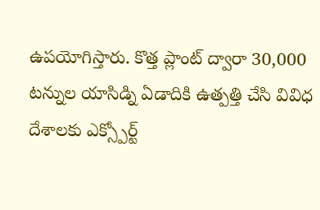ఉపయోగిస్తారు. కొత్త ప్లాంట్ ద్వారా 30,000 టన్నుల యాసిడ్ని ఏడాదికి ఉత్పత్తి చేసి వివిధ దేశాలకు ఎక్స్పోర్ట్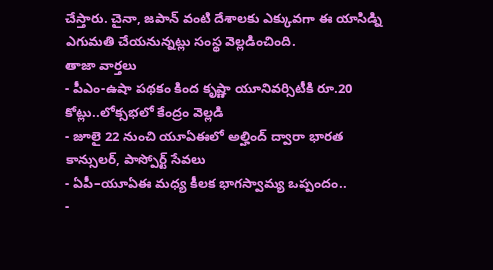చేస్తారు. చైనా, జపాన్ వంటి దేశాలకు ఎక్కువగా ఈ యాసిడ్ని ఎగుమతి చేయనున్నట్లు సంస్థ వెల్లడించింది.
తాజా వార్తలు
- పీఎం-ఉషా పథకం కింద కృష్ణా యూనివర్సిటీకి రూ.20 కోట్లు..లోక్సభలో కేంద్రం వెల్లడి
- జూలై 22 నుంచి యూఏఈలో అల్హింద్ ద్వారా భారత కాన్సులర్, పాస్పోర్ట్ సేవలు
- ఏపీ–యూఏఈ మధ్య కీలక భాగస్వామ్య ఒప్పందం..
-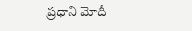ప్రధాని మోదీ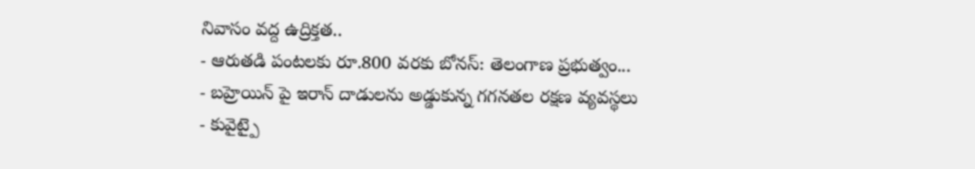నివాసం వద్ద ఉద్రిక్తత..
- ఆరుతడి పంటలకు రూ.800 వరకు బోనస్: తెలంగాణ ప్రభుత్వం...
- బహ్రెయిన్ పై ఇరాన్ దాడులను అడ్డుకున్న గగనతల రక్షణ వ్యవస్థలు
- కువైట్పై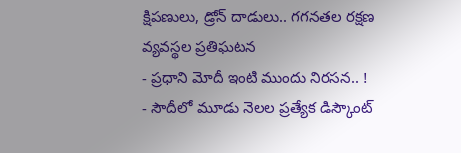క్షిపణులు, డ్రోన్ దాడులు.. గగనతల రక్షణ వ్యవస్థల ప్రతిఘటన
- ప్రధాని మోదీ ఇంటి ముందు నిరసన.. !
- సౌదీలో మూడు నెలల ప్రత్యేక డిస్కౌంట్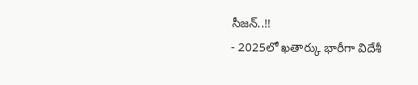సీజన్..!!
- 2025లో ఖతార్కు భారీగా విదేశీ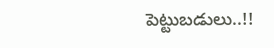పెట్టుబడులు..!!